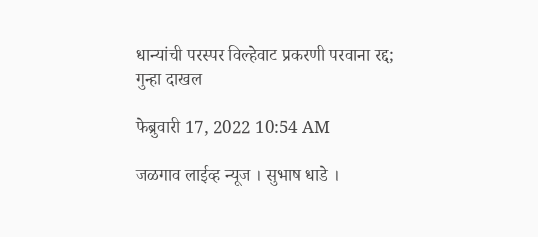धान्यांची परस्पर विल्हेवाट प्रकरणी परवाना रद्द; गुन्हा दाखल

फेब्रुवारी 17, 2022 10:54 AM

जळगाव लाईव्ह न्यूज । सुभाष धाडे ।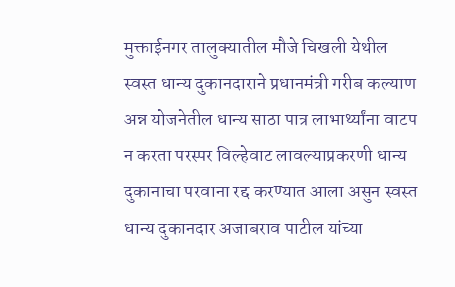मुक्ताईनगर तालुक्यातील मौजे चिखली येथील स्वस्त धान्य दुकानदाराने प्रधानमंत्री गरीब कल्याण अन्न योजनेतील धान्य साठा पात्र लाभार्थ्यांना वाटप न करता परस्पर विल्हेवाट लावल्याप्रकरणी धान्य दुकानाचा परवाना रद्द करण्यात आला असुन स्वस्त धान्य दुकानदार अजाबराव पाटील यांच्या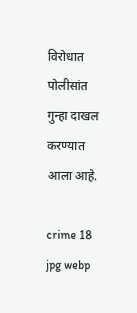विरोधात पोलीसांत गुन्हा दाखल करण्यात आला आहे.

crime 18 jpg webp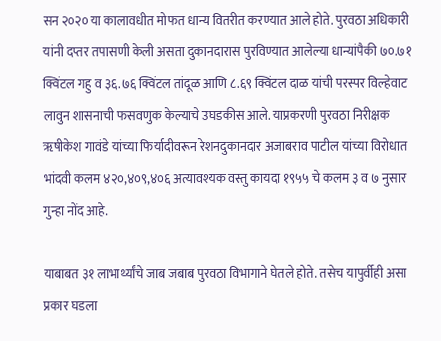सन २०२० या कालावधीत मोफत धान्य वितरीत करण्यात आले होते. पुरवठा अधिकारी यांनी दप्तर तपासणी केली असता दुकानदारास पुरविण्यात आलेल्या धान्यांपैकी ७०.७१ क्विंटल गहु व ३६.७६ क्विंटल तांदूळ आणि ८.६९ क्विंटल दाळ यांची परस्पर विल्हेवाट लावुन शासनाची फसवणुक केल्याचे उघडकीस आले. याप्रकरणी पुरवठा निरीक्षक ॠषीकेश गावंडे यांच्या फिर्यादीवरून रेशनदुकानदार अजाबराव पाटील यांच्या विरोधात भांदवी कलम ४२०,४०९,४०६ अत्यावश्यक वस्तु कायदा १९५५ चे कलम ३ व ७ नुसार गुन्हा नोंद आहे.

याबाबत ३१ लाभार्थ्यांचे जाब जबाब पुरवठा विभागाने घेतले होते. तसेच यापुर्वीही असा प्रकार घडला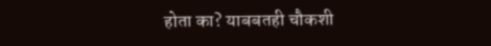होता का? याबबतही चौकशी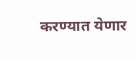करण्यात येणार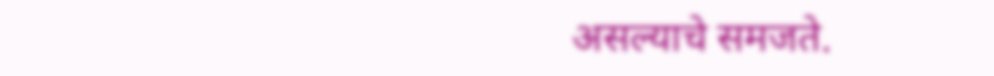असल्याचे समजते.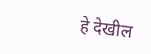हे देखील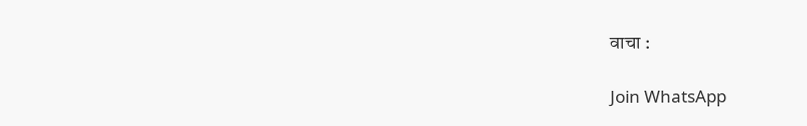वाचा :

Join WhatsApp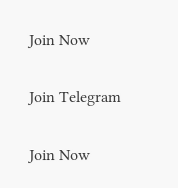Join Now

Join Telegram

Join Now